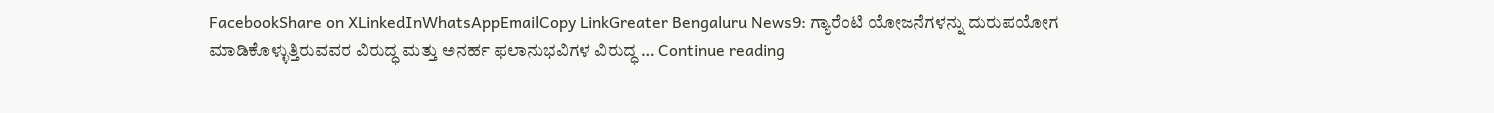FacebookShare on XLinkedInWhatsAppEmailCopy LinkGreater Bengaluru News9: ಗ್ಯಾರೆಂಟಿ ಯೋಜನೆಗಳನ್ನು ದುರುಪಯೋಗ ಮಾಡಿಕೊಳ್ಳುತ್ತಿರುವವರ ವಿರುದ್ಧ ಮತ್ತು ಅನರ್ಹ ಫಲಾನುಭವಿಗಳ ವಿರುದ್ಧ … Continue reading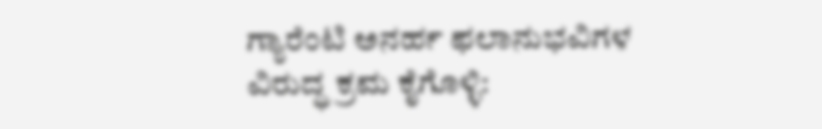ಗ್ಯಾರೆಂಟಿ ಅನರ್ಹ ಫಲಾನುಭವಿಗಳ ವಿರುದ್ಧ ಕ್ರಮ ಕೈಗೊಳ್ಳಿ: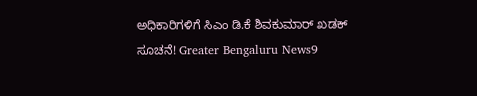ಅಧಿಕಾರಿಗಳಿಗೆ ಸಿಎಂ ಡಿ.ಕೆ ಶಿವಕುಮಾರ್ ಖಡಕ್ ಸೂಚನೆ! Greater Bengaluru News9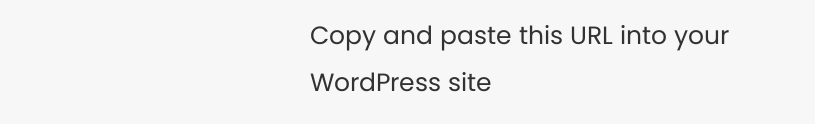Copy and paste this URL into your WordPress site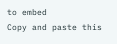to embed
Copy and paste this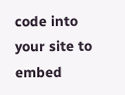code into your site to embed